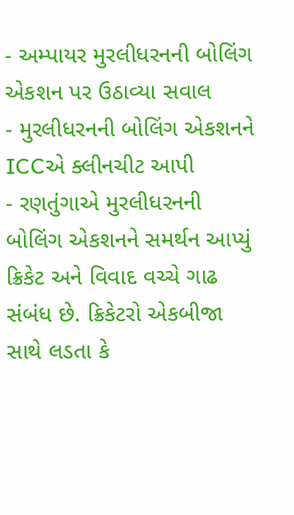- અમ્પાયર મુરલીધરનની બોલિંગ એકશન પર ઉઠાવ્યા સવાલ
- મુરલીધરનની બોલિંગ એકશનને ICCએ ક્લીનચીટ આપી
- રણતુંગાએ મુરલીધરનની બોલિંગ એકશનને સમર્થન આપ્યું
ક્રિકેટ અને વિવાદ વચ્ચે ગાઢ સંબંધ છે. ક્રિકેટરો એકબીજા સાથે લડતા કે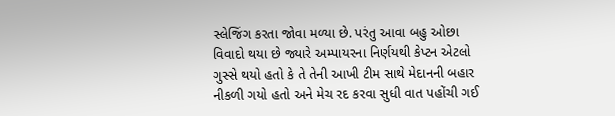સ્લેજિંગ કરતા જોવા મળ્યા છે. પરંતુ આવા બહુ ઓછા વિવાદો થયા છે જ્યારે અમ્પાયરના નિર્ણયથી કેપ્ટન એટલો ગુસ્સે થયો હતો કે તે તેની આખી ટીમ સાથે મેદાનની બહાર નીકળી ગયો હતો અને મેચ રદ કરવા સુધી વાત પહોંચી ગઈ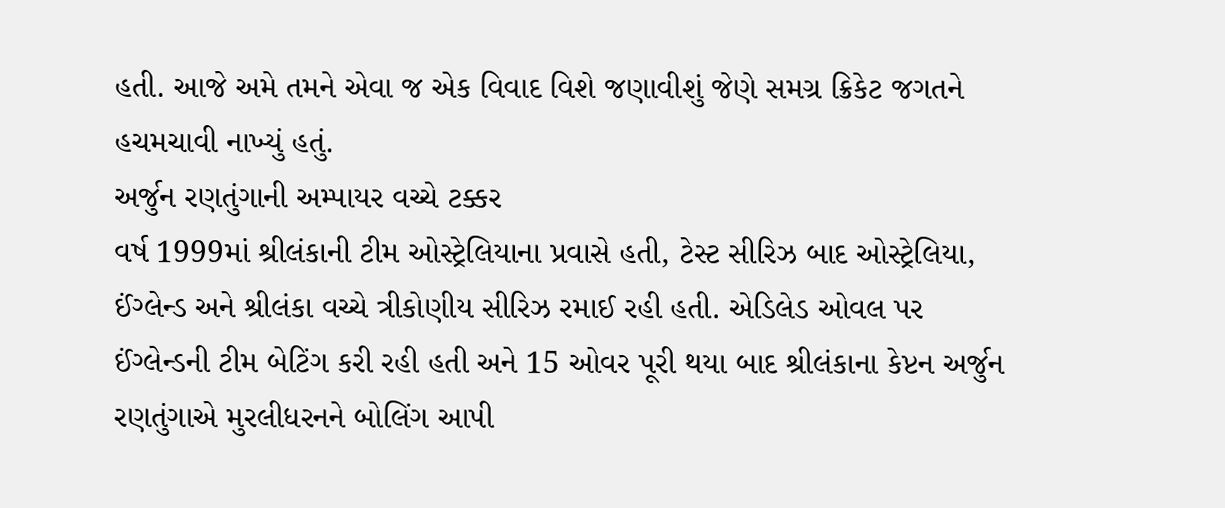હતી. આજે અમે તમને એવા જ એક વિવાદ વિશે જણાવીશું જેણે સમગ્ર ક્રિકેટ જગતને હચમચાવી નાખ્યું હતું.
અર્જુન રણતુંગાની અમ્પાયર વચ્ચે ટક્કર
વર્ષ 1999માં શ્રીલંકાની ટીમ ઓસ્ટ્રેલિયાના પ્રવાસે હતી, ટેસ્ટ સીરિઝ બાદ ઓસ્ટ્રેલિયા, ઈંગ્લેન્ડ અને શ્રીલંકા વચ્ચે ત્રીકોણીય સીરિઝ રમાઈ રહી હતી. એડિલેડ ઓવલ પર ઈંગ્લેન્ડની ટીમ બેટિંગ કરી રહી હતી અને 15 ઓવર પૂરી થયા બાદ શ્રીલંકાના કેપ્ટન અર્જુન રણતુંગાએ મુરલીધરનને બોલિંગ આપી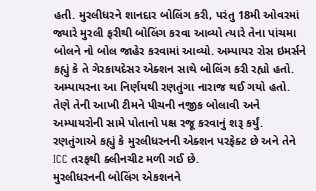હતી. મુરલીધરને શાનદાર બોલિંગ કરી, પરંતુ 18મી ઓવરમાં જ્યારે મુરલી ફરીથી બોલિંગ કરવા આવ્યો ત્યારે તેના પાંચમા બોલને નો બોલ જાહેર કરવામાં આવ્યો. અમ્પાયર રોસ ઇમર્સને કહ્યું કે તે ગેરકાયદેસર એક્શન સાથે બોલિંગ કરી રહ્યો હતો. અમ્પાયરના આ નિર્ણયથી રણતુંગા નારાજ થઈ ગયો હતો. તેણે તેની આખી ટીમને પીચની નજીક બોલાવી અને અમ્પાયરોની સામે પોતાનો પક્ષ રજૂ કરવાનું શરૂ કર્યું. રણતુંગાએ કહ્યું કે મુરલીધરનની એક્શન પરફેક્ટ છે અને તેને ICC તરફથી ક્લીનચીટ મળી ગઈ છે.
મુરલીધરનની બોલિંગ એકશનને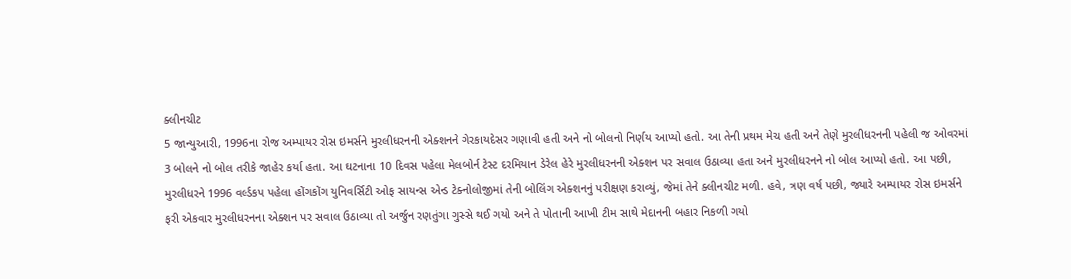ક્લીનચીટ
5 જાન્યુઆરી, 1996ના રોજ અમ્પાયર રોસ ઇમર્સને મુરલીધરનની એક્શનને ગેરકાયદેસર ગણાવી હતી અને નો બોલનો નિર્ણય આપ્યો હતો. આ તેની પ્રથમ મેચ હતી અને તેણે મુરલીધરનની પહેલી જ ઓવરમાં 3 બોલને નો બોલ તરીકે જાહેર કર્યા હતા. આ ઘટનાના 10 દિવસ પહેલા મેલબોર્ન ટેસ્ટ દરમિયાન ડેરેલ હેરે મુરલીધરનની એક્શન પર સવાલ ઉઠાવ્યા હતા અને મુરલીધરનને નો બોલ આપ્યો હતો. આ પછી, મુરલીધરને 1996 વર્લ્ડકપ પહેલા હોંગકોંગ યુનિવર્સિટી ઓફ સાયન્સ એન્ડ ટેક્નોલોજીમાં તેની બોલિંગ એક્શનનું પરીક્ષણ કરાવ્યું, જેમાં તેને ક્લીનચીટ મળી. હવે, ત્રણ વર્ષ પછી, જ્યારે અમ્પાયર રોસ ઇમર્સને ફરી એકવાર મુરલીધરનના એક્શન પર સવાલ ઉઠાવ્યા તો અર્જુન રણતુંગા ગુસ્સે થઈ ગયો અને તે પોતાની આખી ટીમ સાથે મેદાનની બહાર નિકળી ગયો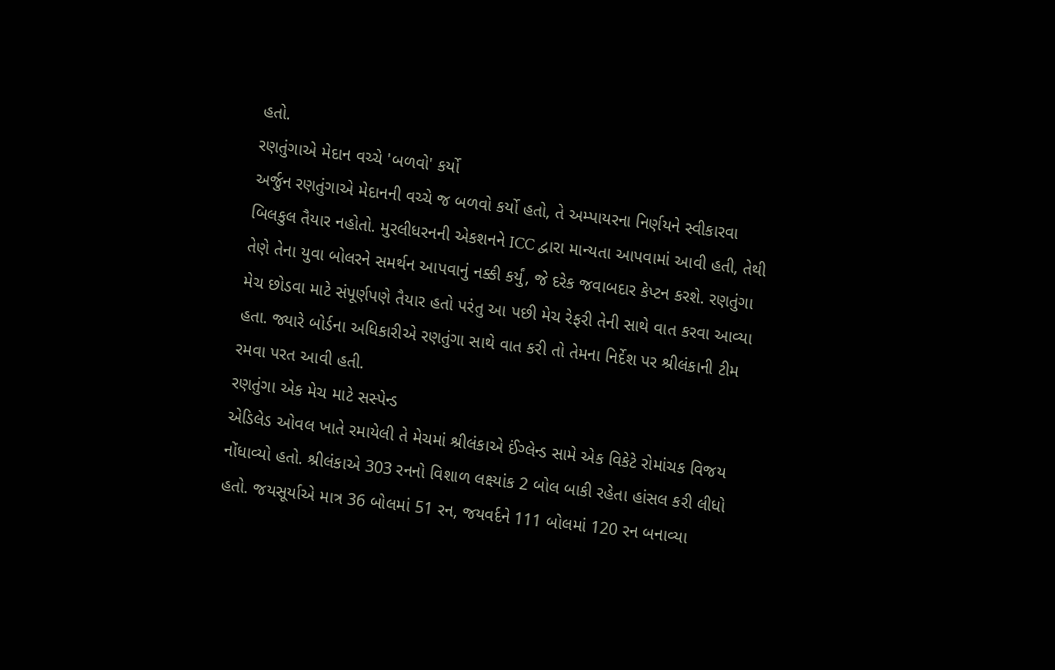હતો.
રણતુંગાએ મેદાન વચ્ચે 'બળવો' કર્યો
અર્જુન રણતુંગાએ મેદાનની વચ્ચે જ બળવો કર્યો હતો, તે અમ્પાયરના નિર્ણયને સ્વીકારવા બિલકુલ તૈયાર નહોતો. મુરલીધરનની એકશનને ICC દ્વારા માન્યતા આપવામાં આવી હતી, તેથી તેણે તેના યુવા બોલરને સમર્થન આપવાનું નક્કી કર્યું, જે દરેક જવાબદાર કેપ્ટન કરશે. રણતુંગા મેચ છોડવા માટે સંપૂર્ણપણે તૈયાર હતો પરંતુ આ પછી મેચ રેફરી તેની સાથે વાત કરવા આવ્યા હતા. જ્યારે બોર્ડના અધિકારીએ રણતુંગા સાથે વાત કરી તો તેમના નિર્દેશ પર શ્રીલંકાની ટીમ રમવા પરત આવી હતી.
રણતુંગા એક મેચ માટે સસ્પેન્ડ
એડિલેડ ઓવલ ખાતે રમાયેલી તે મેચમાં શ્રીલંકાએ ઈંગ્લેન્ડ સામે એક વિકેટે રોમાંચક વિજય નોંધાવ્યો હતો. શ્રીલંકાએ 303 રનનો વિશાળ લક્ષ્યાંક 2 બોલ બાકી રહેતા હાંસલ કરી લીધો હતો. જયસૂર્યાએ માત્ર 36 બોલમાં 51 રન, જયવર્દને 111 બોલમાં 120 રન બનાવ્યા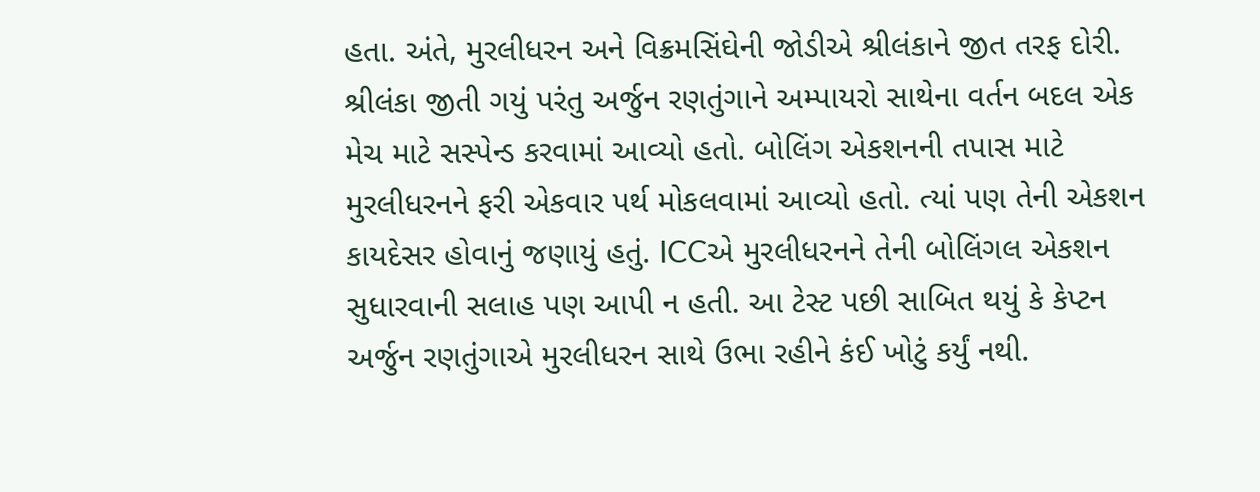હતા. અંતે, મુરલીધરન અને વિક્રમસિંઘેની જોડીએ શ્રીલંકાને જીત તરફ દોરી. શ્રીલંકા જીતી ગયું પરંતુ અર્જુન રણતુંગાને અમ્પાયરો સાથેના વર્તન બદલ એક મેચ માટે સસ્પેન્ડ કરવામાં આવ્યો હતો. બોલિંગ એકશનની તપાસ માટે મુરલીધરનને ફરી એકવાર પર્થ મોકલવામાં આવ્યો હતો. ત્યાં પણ તેની એકશન કાયદેસર હોવાનું જણાયું હતું. ICCએ મુરલીધરનને તેની બોલિંગલ એકશન સુધારવાની સલાહ પણ આપી ન હતી. આ ટેસ્ટ પછી સાબિત થયું કે કેપ્ટન અર્જુન રણતુંગાએ મુરલીધરન સાથે ઉભા રહીને કંઈ ખોટું કર્યું નથી.